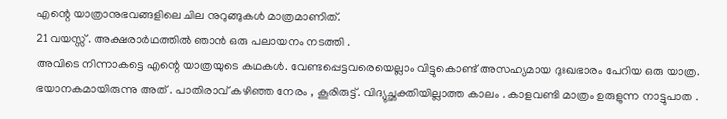എന്റെ യാത്രാനുഭവങ്ങളിലെ ചില നുറുങ്ങുകൾ മാത്രമാണിത്.
21 വയസ്സ് . അക്ഷരാർഥത്തിൽ ഞാൻ ഒരു പലായനം നടത്തി .
അവിടെ നിന്നാകട്ടെ എന്റെ യാത്രയുടെ കഥകൾ. വേണ്ടപ്പെട്ടവരെയെല്ലാം വിട്ടുകൊണ്ട് അസഹ്യമായ ദുഃഖഭാരം പേറിയ ഒരു യാത്ര. ഭയാനകമായിരുന്നു അത് . പാതിരാവ് കഴിഞ്ഞ നേരം , കൂരിരുട്ട്. വിദ്യുച്ഛക്തിയില്ലാത്ത കാലം . കാളവണ്ടി മാത്രം ഉരുളുന്ന നാട്ടുപാത .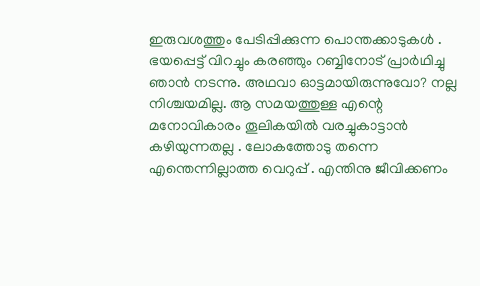ഇരുവശത്തും പേടിപ്പിക്കുന്ന പൊന്തക്കാടുകൾ .
ഭയപ്പെട്ട് വിറച്ചും കരഞ്ഞും റബ്ബിനോട് പ്രാർഥിച്ചു ഞാൻ നടന്നു. അഥവാ ഓട്ടമായിരുന്നുവോ? നല്ല നിശ്ചയമില്ല. ആ സമയത്തുള്ള എന്റെ മനോവികാരം തൂലികയിൽ വരച്ചുകാട്ടാൻ കഴിയുന്നതല്ല . ലോകത്തോടു തന്നെ എന്തെന്നില്ലാത്ത വെറുപ്പ് . എന്തിനു ജീവിക്കണം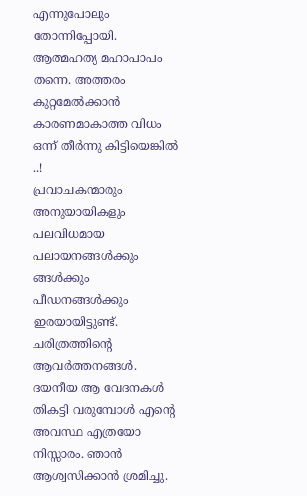എന്നുപോലും തോന്നിപ്പോയി. ആത്മഹത്യ മഹാപാപം തന്നെ. അത്തരം കുറ്റമേൽക്കാൻ കാരണമാകാത്ത വിധം ഒന്ന് തീർന്നു കിട്ടിയെങ്കിൽ ..!
പ്രവാചകന്മാരും അനുയായികളും പലവിധമായ പലായനങ്ങൾക്കും ങ്ങൾക്കും പീഡനങ്ങൾക്കും ഇരയായിട്ടുണ്ട്. ചരിത്രത്തിന്റെ ആവർത്തനങ്ങൾ. ദയനീയ ആ വേദനകൾ തികട്ടി വരുമ്പോൾ എന്റെ അവസ്ഥ എത്രയോ നിസ്സാരം. ഞാൻ ആശ്വസിക്കാൻ ശ്രമിച്ചു.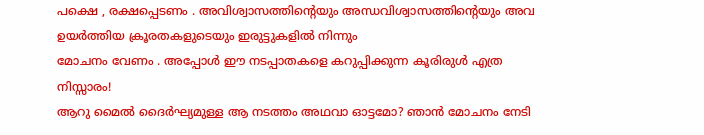പക്ഷെ , രക്ഷപ്പെടണം . അവിശ്വാസത്തിന്റെയും അന്ധവിശ്വാസത്തിന്റെയും അവ ഉയർത്തിയ ക്രൂരതകളുടെയും ഇരുട്ടുകളിൽ നിന്നും
മോചനം വേണം . അപ്പോൾ ഈ നടപ്പാതകളെ കറുപ്പിക്കുന്ന കൂരിരുൾ എത്ര നിസ്സാരം!
ആറു മൈൽ ദൈർഘ്യമുള്ള ആ നടത്തം അഥവാ ഓട്ടമോ? ഞാൻ മോചനം നേടി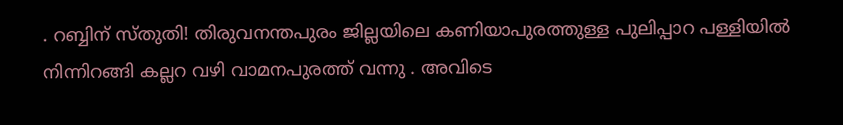. റബ്ബിന് സ്തുതി! തിരുവനന്തപുരം ജില്ലയിലെ കണിയാപുരത്തുള്ള പുലിപ്പാറ പള്ളിയിൽ നിന്നിറങ്ങി കല്ലറ വഴി വാമനപുരത്ത് വന്നു . അവിടെ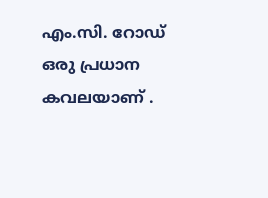എം.സി. റോഡ് ഒരു പ്രധാന കവലയാണ് .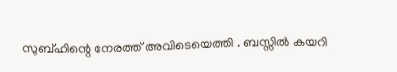സുബ്ഹിന്റെ നേരത്ത് അവിടെയെത്തി . ബസ്സിൽ കയറി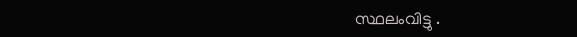സ്ഥലംവിട്ടു .